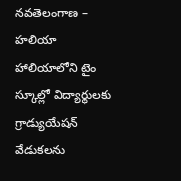నవతెలంగాణ – హలియా
హాలియాలోని టైం స్కూల్లో విద్యార్థులకు గ్రాడ్యుయేషన్ వేడుకలను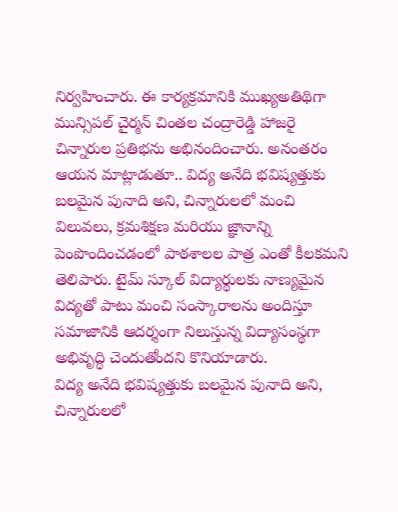నిర్వహించారు. ఈ కార్యక్రమానికి ముఖ్యఅతిథిగా మున్సిపల్ చైర్మన్ చింతల చంద్రారెడ్డి హాజరై చిన్నారుల ప్రతిభను అభినందించారు. అనంతరం ఆయన మాట్లాడుతూ.. విద్య అనేది భవిష్యత్తుకు బలమైన పునాది అని, చిన్నారులలో మంచి విలువలు, క్రమశిక్షణ మరియు జ్ఞానాన్ని పెంపొందించడంలో పాఠశాలల పాత్ర ఎంతో కీలకమని తెలిపారు. టైమ్ స్కూల్ విద్యార్థులకు నాణ్యమైన విద్యతో పాటు మంచి సంస్కారాలను అందిస్తూ సమాజానికి ఆదర్శంగా నిలుస్తున్న విద్యాసంస్థగా అభివృద్ధి చెందుతోందని కొనియాడారు.
విద్య అనేది భవిష్యత్తుకు బలమైన పునాది అని, చిన్నారులలో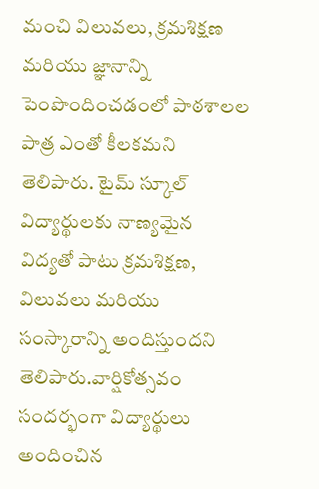మంచి విలువలు, క్రమశిక్షణ మరియు జ్ఞానాన్ని పెంపొందించడంలో పాఠశాలల పాత్ర ఎంతో కీలకమని తెలిపారు. టైమ్ స్కూల్ విద్యార్థులకు నాణ్యమైన విద్యతో పాటు క్రమశిక్షణ, విలువలు మరియు సంస్కారాన్ని అందిస్తుందని తెలిపారు.వార్షికోత్సవం సందర్భంగా విద్యార్థులు అందించిన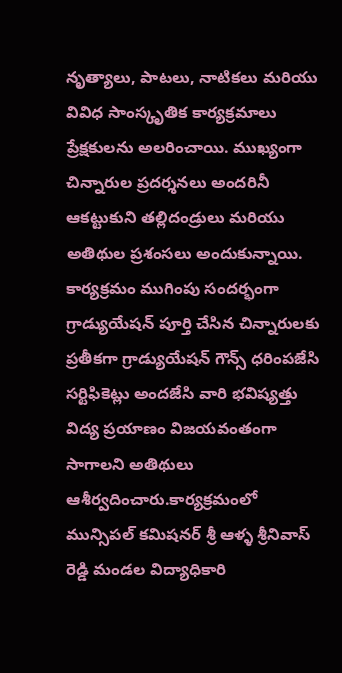నృత్యాలు, పాటలు, నాటికలు మరియు వివిధ సాంస్కృతిక కార్యక్రమాలు ప్రేక్షకులను అలరించాయి. ముఖ్యంగా చిన్నారుల ప్రదర్శనలు అందరినీ ఆకట్టుకుని తల్లిదండ్రులు మరియు అతిథుల ప్రశంసలు అందుకున్నాయి.
కార్యక్రమం ముగింపు సందర్భంగా గ్రాడ్యుయేషన్ పూర్తి చేసిన చిన్నారులకు ప్రతీకగా గ్రాడ్యుయేషన్ గౌన్స్ ధరింపజేసి సర్టిఫికెట్లు అందజేసి వారి భవిష్యత్తు విద్య ప్రయాణం విజయవంతంగా సాగాలని అతిథులు ఆశీర్వదించారు.కార్యక్రమంలో మున్సిపల్ కమిషనర్ శ్రీ ఆళ్ళ శ్రీనివాస్ రెడ్డి మండల విద్యాధికారి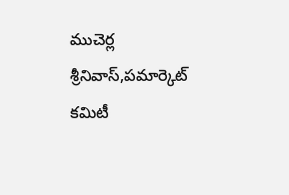ముచెర్ల శ్రీనివాస్,పమార్కెట్ కమిటీ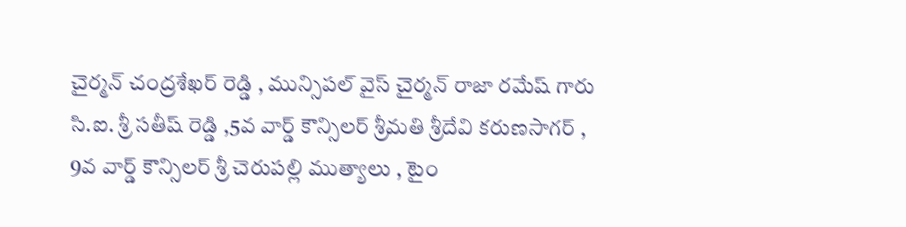చైర్మన్ చంద్రశేఖర్ రెడ్డి , మున్సిపల్ వైస్ చైర్మన్ రాజా రమేష్ గారు సి.ఐ. శ్రీ సతీష్ రెడ్డి ,5వ వార్డ్ కౌన్సిలర్ శ్రీమతి శ్రీదేవి కరుణసాగర్ , 9వ వార్డ్ కౌన్సిలర్ శ్రీ చెరుపల్లి ముత్యాలు , టైం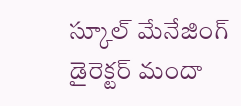స్కూల్ మేనేజింగ్ డైరెక్టర్ మందా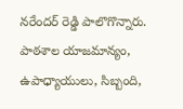నరేందర్ రెడ్డి పాలొగొన్నారు. పాఠశాల యాజమాన్యం, ఉపాధ్యాయులు, సిబ్బంది,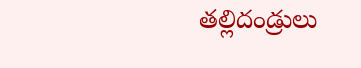తల్లిదండ్రులు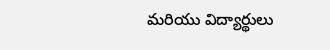మరియు విద్యార్థులు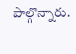పాల్గొన్నారు.